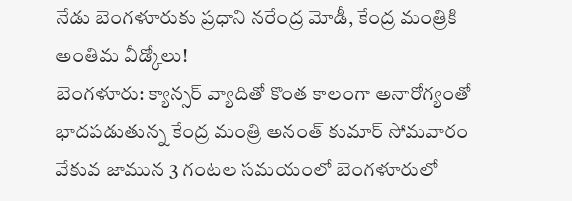నేడు బెంగళూరుకు ప్రధాని నరేంద్ర మోడీ, కేంద్ర మంత్రికి అంతిమ వీడ్కోలు!
బెంగళూరు: క్యాన్సర్ వ్యాదితో కొంత కాలంగా అనారోగ్యంతో భాదపడుతున్న కేంద్ర మంత్రి అనంత్ కుమార్ సోమవారం వేకువ జామున 3 గంటల సమయంలో బెంగళూరులో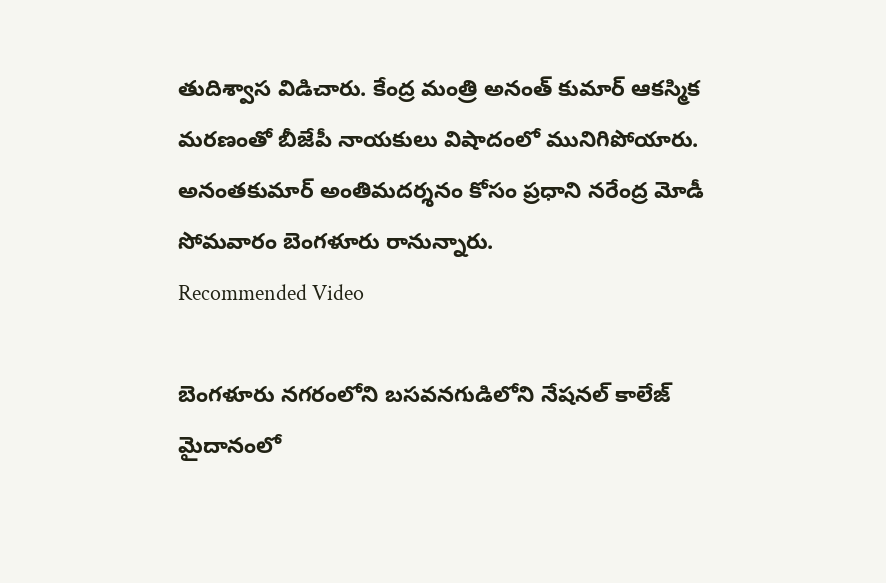తుదిశ్వాస విడిచారు. కేంద్ర మంత్రి అనంత్ కుమార్ ఆకస్మిక మరణంతో బీజేపీ నాయకులు విషాదంలో మునిగిపోయారు. అనంతకుమార్ అంతిమదర్శనం కోసం ప్రధాని నరేంద్ర మోడీ సోమవారం బెంగళూరు రానున్నారు.
Recommended Video

బెంగళూరు నగరంలోని బసవనగుడిలోని నేషనల్ కాలేజ్ మైదానంలో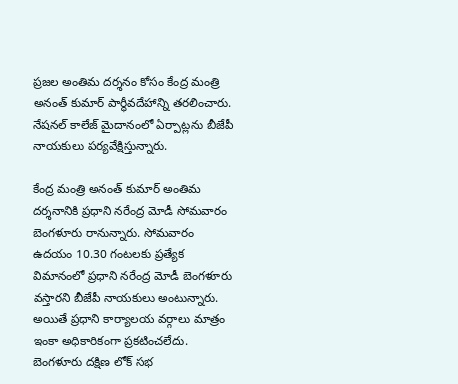ప్రజల అంతిమ దర్శనం కోసం కేంద్ర మంత్రి అనంత్ కుమార్ పార్థీవదేహాన్ని తరలించారు. నేషనల్ కాలేజ్ మైదానంలో ఏర్పాట్లను బీజేపీ నాయకులు పర్యవేక్షిస్తున్నారు.

కేంద్ర మంత్రి అనంత్ కుమార్ అంతిమ దర్శనానికి ప్రధాని నరేంద్ర మోడీ సోమవారం బెంగళూరు రానున్నారు. సోమవారం ఉదయం 10.30 గంటలకు ప్రత్యేక విమానంలో ప్రధాని నరేంద్ర మోడీ బెంగళూరు వస్తారని బీజేపీ నాయకులు అంటున్నారు. అయితే ప్రధాని కార్యాలయ వర్గాలు మాత్రం ఇంకా అధికారికంగా ప్రకటించలేదు.
బెంగళూరు దక్షిణ లోక్ సభ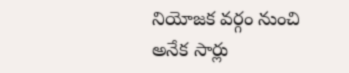నియోజక వర్గం నుంచి అనేక సార్లు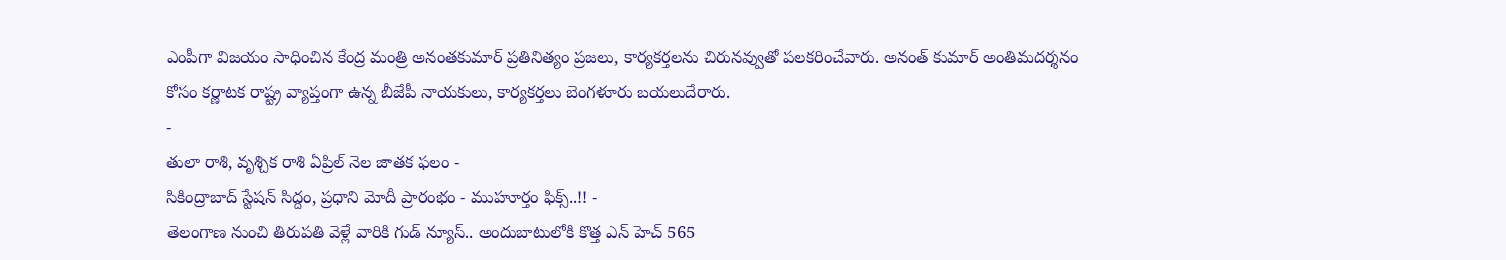ఎంపీగా విజయం సాధించిన కేంద్ర మంత్రి అనంతకుమార్ ప్రతినిత్యం ప్రజలు, కార్యకర్తలను చిరునవ్వుతో పలకరించేవారు. అనంత్ కుమార్ అంతిమదర్శనం కోసం కర్ణాటక రాష్ట్ర వ్యాప్తంగా ఉన్న బీజేపీ నాయకులు, కార్యకర్తలు బెంగళూరు బయలుదేరారు.
-
తులా రాశి, వృశ్చిక రాశి ఏప్రిల్ నెల జాతక ఫలం -
సికింద్రాబాద్ స్టేషన్ సిద్దం, ప్రధాని మోదీ ప్రారంభం - ముహూర్తం ఫిక్స్..!! -
తెలంగాణ నుంచి తిరుపతి వెళ్లే వారికి గుడ్ న్యూస్.. అందుబాటులోకి కొత్త ఎన్ హెచ్ 565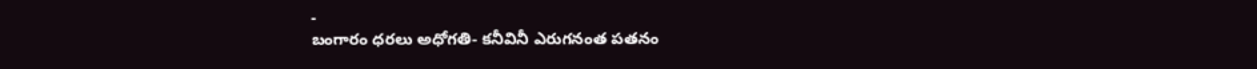-
బంగారం ధరలు అధోగతి- కనీవినీ ఎరుగనంత పతనం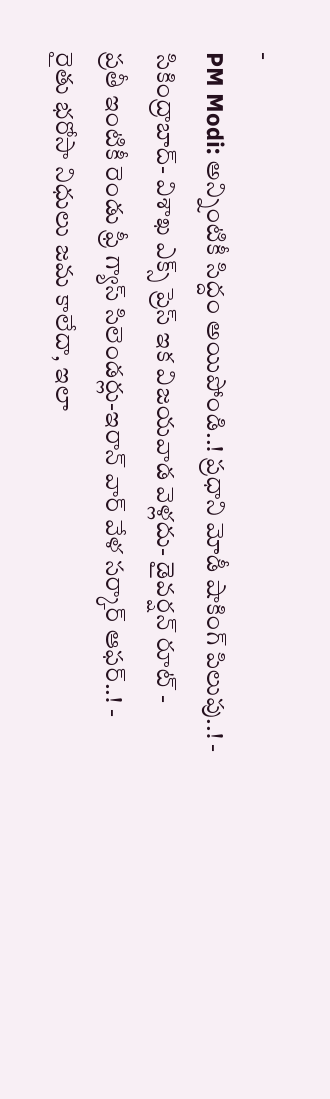-
PM Modi: అన్నింటికీ సిద్దం అయిపోండి..! ప్రధాని మోడీ షాకింగ్ పిలుపు..! -
సికింద్రాబాద్- విశాఖ ఎక్స్ ప్రెస్ ఇక విజయవాడ వెళ్లదు- డైవర్షన్ రూట్ -
ప్రతీ ఇంటికీ రెండు ఫ్రీ గ్యాస్ సిలెండర్లు-ఇరాన్ వార్ వేళ సర్కార్ ఆఫర్..! -
రైతు భరోసా నిధులు జమ కాలేదా, ఇలా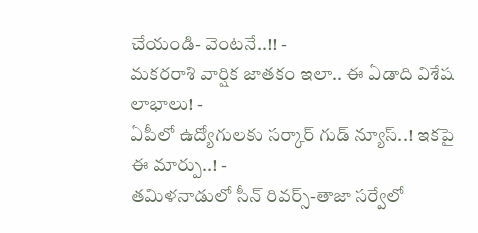చేయండి- వెంటనే..!! -
మకరరాశి వార్షిక జాతకం ఇలా.. ఈ ఏడాది విశేష లాభాలు! -
ఏపీలో ఉద్యోగులకు సర్కార్ గుడ్ న్యూస్..! ఇకపై ఈ మార్పు..! -
తమిళనాడులో సీన్ రివర్స్-తాజా సర్వేలో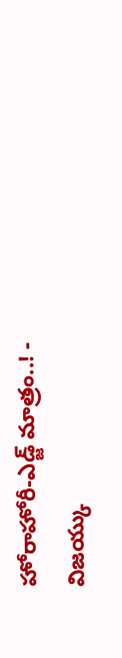హోరాహోరీ-ఎడ్జ్ మాత్రం..! -
విజయ్కు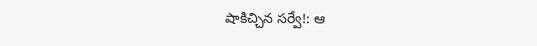షాకిచ్చిన సర్వే!: ఆ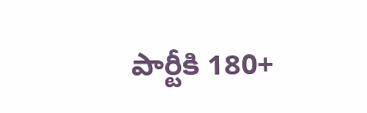పార్టీకి 180+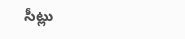సీట్లు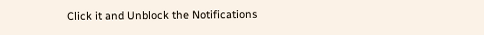Click it and Unblock the Notifications